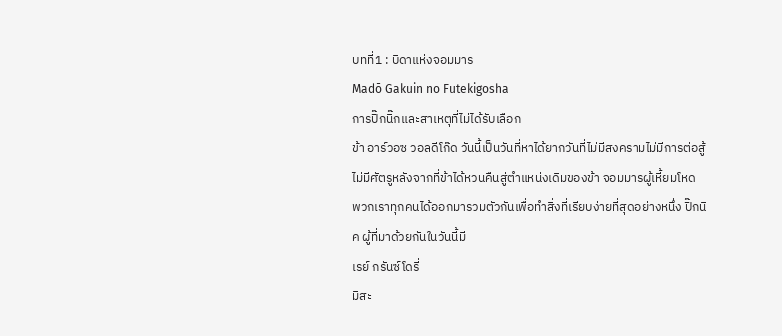บทที่1 : บิดาแห่งจอมมาร
Madō Gakuin no Futekigosha
การปิ๊กนิ๊กและสาเหตุที่ไม่ได้รับเลือก
ข้า อาร์วอซ วอลดีโก๊ด วันนี้เป็นวันที่หาได้ยากวันที่ไม่มีสงครามไม่มีการต่อสู้ไม่มีศัตรูหลังจากที่ข้าได้หวนคืนสู่ตำแหน่งเดิมของข้า จอมมารผู้เหี้ยมโหด
พวกเราทุกคนได้ออกมารวมตัวกันเพื่อทำสิ่งที่เรียบง่ายที่สุดอย่างหนึ่ง ปิ๊กนิค ผู้ที่มาด้วยกันในวันนี้มี
เรย์ กรันซ์โดรี่
มิสะ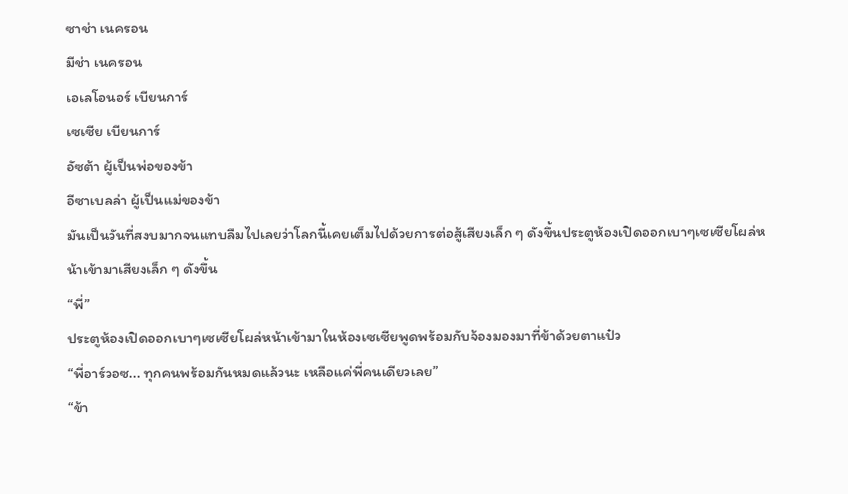ซาช่า เนครอน
มีช่า เนครอน
เอเลโอนอร์ เบียนการ์
เซเซีย เบียนการ์
อัซต้า ผู้เป็นพ่อของข้า
อีซาเบลล่า ผู้เป็นแม่ของข้า
มันเป็นวันที่สงบมากจนแทบลืมไปเลยว่าโลกนี้เคยเต็มไปด้วยการต่อสู้เสียงเล็ก ๆ ดังขึ้นประตูห้องเปิดออกเบาๆเซเซียโผล่หน้าเข้ามาเสียงเล็ก ๆ ดังขึ้น
“พี่”
ประตูห้องเปิดออกเบาๆเซเซียโผล่หน้าเข้ามาในห้องเซเซียพูดพร้อมกับจ้องมองมาที่ข้าด้วยตาแป๋ว
“พี่อาร์วอซ... ทุกคนพร้อมกันหมดแล้วนะ เหลือแค่พี่คนเดียวเลย”
“ข้า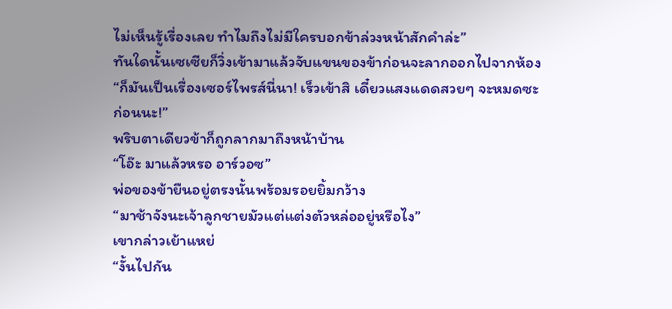ไม่เห็นรู้เรื่องเลย ทำไมถึงไม่มีใครบอกข้าล่วงหน้าสักคำล่ะ”
ทันใดนั้นเซเซียก็วิ่งเข้ามาแล้วจับแขนของข้าก่อนจะลากออกไปจากห้อง
“ก็มันเป็นเรื่องเซอร์ไพรส์นี่นา! เร็วเข้าสิ เดี๋ยวแสงแดดสวยๆ จะหมดซะก่อนนะ!”
พริบตาเดียวข้าก็ถูกลากมาถึงหน้าบ้าน
“โอ๊ะ มาแล้วหรอ อาร์วอซ”
พ่อของข้ายืนอยู่ตรงนั้นพร้อมรอยยิ้มกว้าง
“มาช้าจังนะเจ้าลูกชายมัวแต่แต่งตัวหล่ออยู่หรือไง”
เขากล่าวเย้าแหย่
“งั้นไปกัน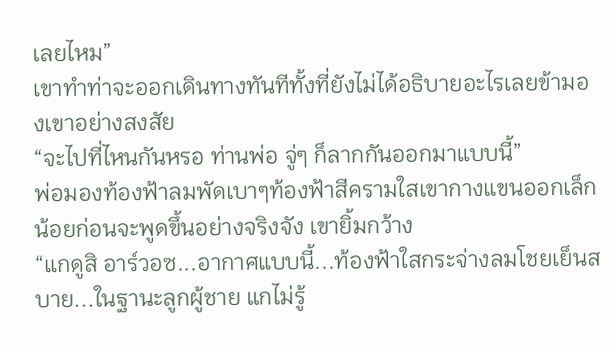เลยไหม”
เขาทำท่าจะออกเดินทางทันทีทั้งที่ยังไม่ได้อธิบายอะไรเลยข้ามองเขาอย่างสงสัย
“จะไปที่ไหนกันหรอ ท่านพ่อ จู่ๆ ก็ลากกันออกมาแบบนี้”
พ่อมองท้องฟ้าลมพัดเบาๆท้องฟ้าสีครามใสเขากางแขนออกเล็กน้อยก่อนจะพูดขึ้นอย่างจริงจัง เขายิ้มกว้าง
“แกดูสิ อาร์วอซ...อากาศแบบนี้...ท้องฟ้าใสกระจ่างลมโชยเย็นสบาย...ในฐานะลูกผู้ชาย แกไม่รู้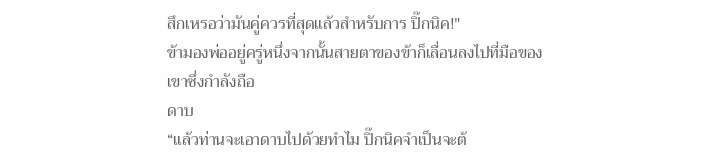สึกเหรอว่ามันคู่ควรที่สุดแล้วสำหรับการ ปิ๊กนิค!"
ข้ามองพ่ออยู่ครู่หนึ่งจากนั้นสายตาของข้าก็เลื่อนลงไปที่มือของเขาซึ่งกำลังถือ
ดาบ
“แล้วท่านจะเอาดาบไปด้วยทำไม ปิ๊กนิคจำเป็นจะต้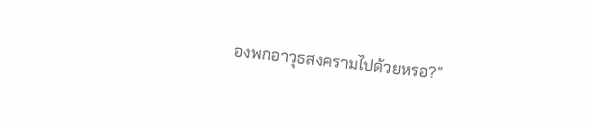องพกอาวุธสงครามไปด้วยหรอ?”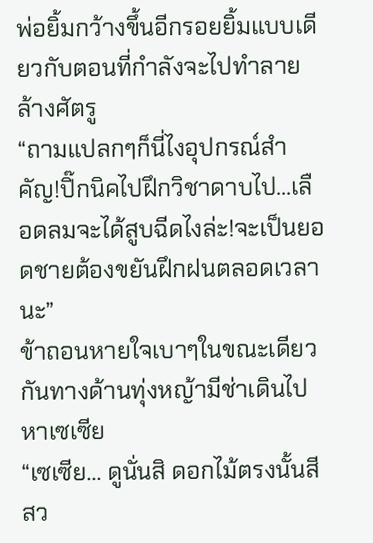พ่อยิ้มกว้างขึ้นอีกรอยยิ้มแบบเดียวกับตอนที่กำลังจะไปทำลายล้างศัตรู
“ถามแปลกๆก็นี่ไงอุปกรณ์สำคัญ!ปิ๊กนิคไปฝึกวิชาดาบไป...เลือดลมจะได้สูบฉีดไงล่ะ!จะเป็นยอดชายต้องขยันฝึกฝนตลอดเวลานะ”
ข้าถอนหายใจเบาๆในขณะเดียวกันทางด้านทุ่งหญ้ามีช่าเดินไปหาเซเซีย
“เซเซีย... ดูนั่นสิ ดอกไม้ตรงนั้นสีสว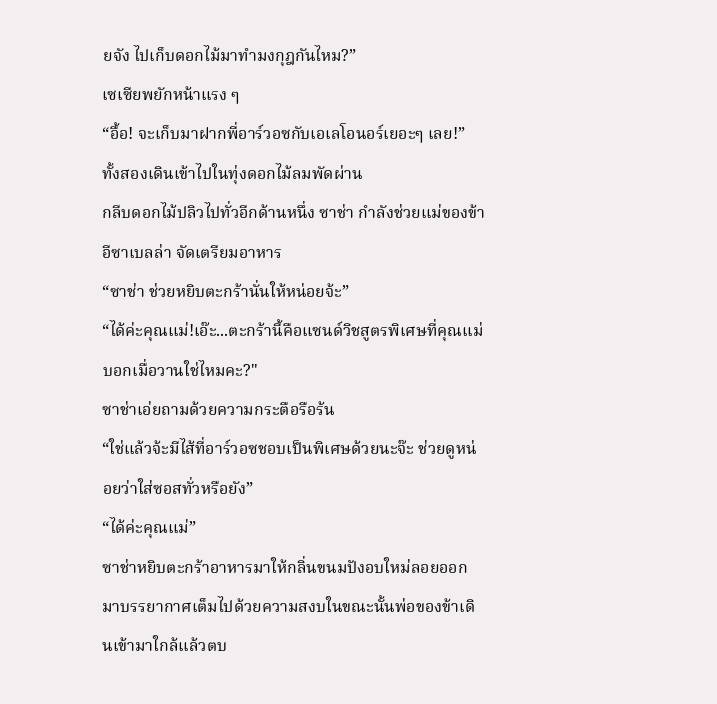ยจัง ไปเก็บดอกไม้มาทำมงกุฎกันไหม?”
เซเซียพยักหน้าแรง ๆ
“อื้อ! จะเก็บมาฝากพี่อาร์วอซกับเอเลโอนอร์เยอะๆ เลย!”
ทั้งสองเดินเข้าไปในทุ่งดอกไม้ลมพัดผ่าน
กลีบดอกไม้ปลิวไปทั่วอีกด้านหนึ่ง ซาช่า กำลังช่วยแม่ของข้า อีซาเบลล่า จัดเตรียมอาหาร
“ซาช่า ช่วยหยิบตะกร้านั่นให้หน่อยจ้ะ”
“ได้ค่ะคุณแม่!เอ๊ะ...ตะกร้านี้คือแซนด์วิชสูตรพิเศษที่คุณแม่บอกเมื่อวานใช่ไหมคะ?"
ซาช่าเอ่ยถามด้วยความกระตือรือร้น
“ใช่แล้วจ้ะมีไส้ที่อาร์วอซชอบเป็นพิเศษด้วยนะจ๊ะ ช่วยดูหน่อยว่าใส่ซอสทั่วหรือยัง”
“ได้ค่ะคุณแม่”
ซาช่าหยิบตะกร้าอาหารมาให้กลิ่นขนมปังอบใหม่ลอยออกมาบรรยากาศเต็มไปด้วยความสงบในขณะนั้นพ่อของข้าเดินเข้ามาใกล้แล้วตบ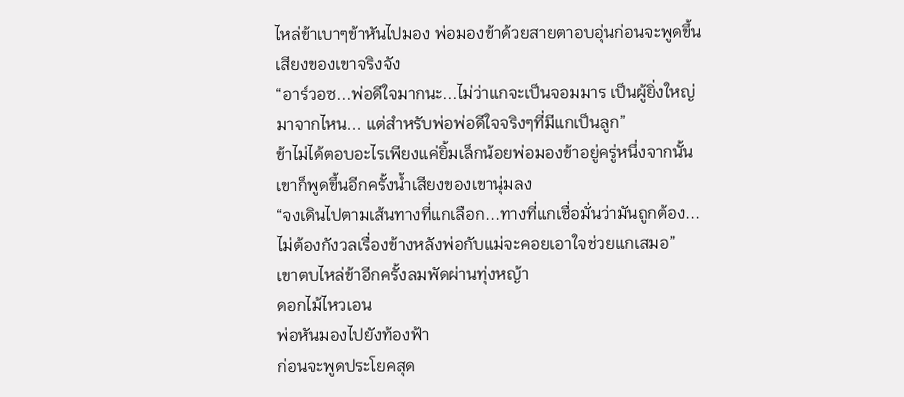ไหล่ข้าเบาๆข้าหันไปมอง พ่อมองข้าด้วยสายตาอบอุ่นก่อนจะพูดขึ้นเสียงของเขาจริงจัง
“อาร์วอซ...พ่อดีใจมากนะ...ไม่ว่าแกจะเป็นจอมมาร เป็นผู้ยิ่งใหญ่มาจากไหน... แต่สำหรับพ่อพ่อดีใจจริงๆที่มีแกเป็นลูก”
ข้าไม่ได้ตอบอะไรเพียงแค่ยิ้มเล็กน้อยพ่อมองข้าอยู่ครู่หนึ่งจากนั้นเขาก็พูดขึ้นอีกครั้งน้ำเสียงของเขานุ่มลง
“จงเดินไปตามเส้นทางที่แกเลือก...ทางที่แกเชื่อมั่นว่ามันถูกต้อง...ไม่ต้องกังวลเรื่องข้างหลังพ่อกับแม่จะคอยเอาใจช่วยแกเสมอ”
เขาตบไหล่ข้าอีกครั้งลมพัดผ่านทุ่งหญ้า
ดอกไม้ไหวเอน
พ่อหันมองไปยังท้องฟ้า
ก่อนจะพูดประโยคสุด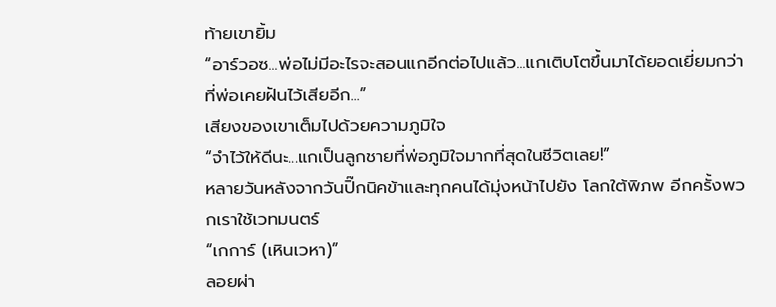ท้ายเขายิ้ม
“อาร์วอซ...พ่อไม่มีอะไรจะสอนแกอีกต่อไปแล้ว...แกเติบโตขึ้นมาได้ยอดเยี่ยมกว่าที่พ่อเคยฝันไว้เสียอีก...”
เสียงของเขาเต็มไปด้วยความภูมิใจ
“จำไว้ให้ดีนะ...แกเป็นลูกชายที่พ่อภูมิใจมากที่สุดในชีวิตเลย!”
หลายวันหลังจากวันปิ๊กนิคข้าและทุกคนได้มุ่งหน้าไปยัง โลกใต้พิภพ อีกครั้งพวกเราใช้เวทมนตร์
“เกการ์ (เหินเวหา)”
ลอยผ่า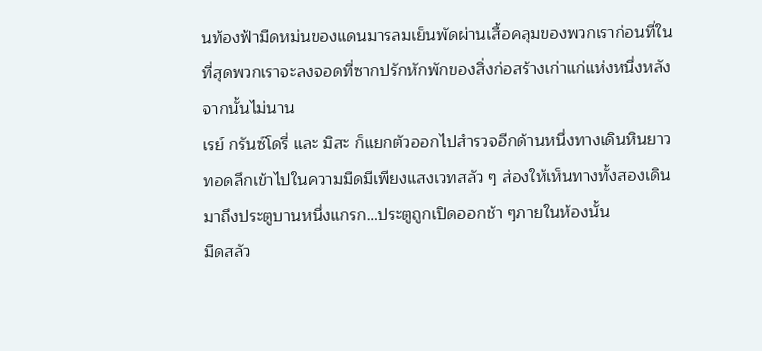นท้องฟ้ามืดหม่นของแดนมารลมเย็นพัดผ่านเสื้อคลุมของพวกเราก่อนที่ในที่สุดพวกเราจะลงจอดที่ซากปรักหักพักของสิ่งก่อสร้างเก่าแก่แห่งหนึ่งหลังจากนั้นไม่นาน
เรย์ กรันซ์โดรี่ และ มิสะ ก็แยกตัวออกไปสำรวจอีกด้านหนึ่งทางเดินหินยาวทอดลึกเข้าไปในความมืดมีเพียงแสงเวทสลัว ๆ ส่องให้เห็นทางทั้งสองเดินมาถึงประตูบานหนึ่งแกรก…ประตูถูกเปิดออกช้า ๆภายในห้องนั้น
มืดสลัว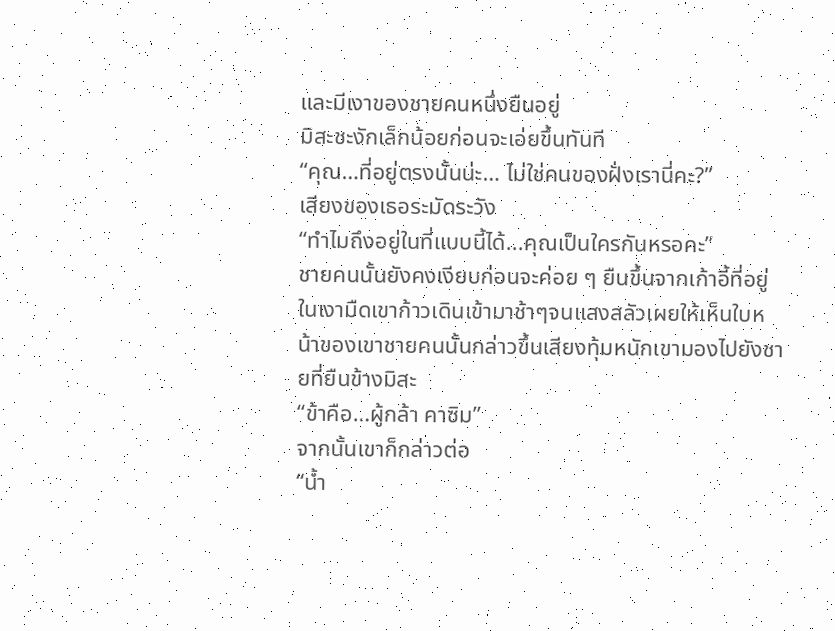และมีเงาของชายคนหนึ่งยืนอยู่
มิสะชะงักเล็กน้อยก่อนจะเอ่ยขึ้นทันที
“คุณ…ที่อยู่ตรงนั้นน่ะ… ไม่ใช่คนของฝั่งเรานี่คะ?”
เสียงของเธอระมัดระวัง
“ทำไมถึงอยู่ในที่แบบนี้ได้...คุณเป็นใครกันหรอคะ”
ชายคนนั้นยังคงเงียบก่อนจะค่อย ๆ ยืนขึ้นจากเก้าอี้ที่อยู่ในเงามืดเขาก้าวเดินเข้ามาช้าๆจนแสงสลัวเผยให้เห็นใบหน้าของเขาชายคนนั้นกล่าวขึ้นเสียงทุ้มหนักเขามองไปยังชายที่ยืนข้างมิสะ
“ข้าคือ…ผู้กล้า คาซิม”
จากนั้นเขาก็กล่าวต่อ
“น้ำ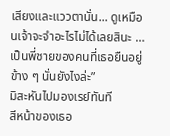เสียงและแววตานั่น... ดูเหมือนเจ้าจะจำอะไรไม่ได้เลยสินะ …เป็นพี่ชายของคนที่เธอยืนอยู่ข้าง ๆ นั่นยังไงล่ะ”
มิสะหันไปมองเรย์ทันที
สีหน้าของเธอ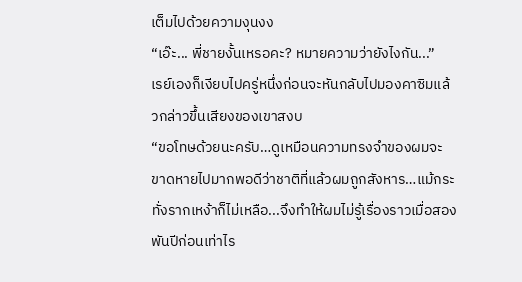เต็มไปด้วยความงุนงง
“เอ๊ะ... พี่ชายงั้นเหรอคะ? หมายความว่ายังไงกัน...”
เรย์เองก็เงียบไปครู่หนึ่งก่อนจะหันกลับไปมองคาซิมแล้วกล่าวขึ้นเสียงของเขาสงบ
“ขอโทษด้วยนะครับ…ดูเหมือนความทรงจำของผมจะขาดหายไปมากพอดีว่าชาติที่แล้วผมถูกสังหาร…แม้กระทั่งรากเหง้าก็ไม่เหลือ...จึงทำให้ผมไม่รู้เรื่องราวเมื่อสองพันปีก่อนเท่าไร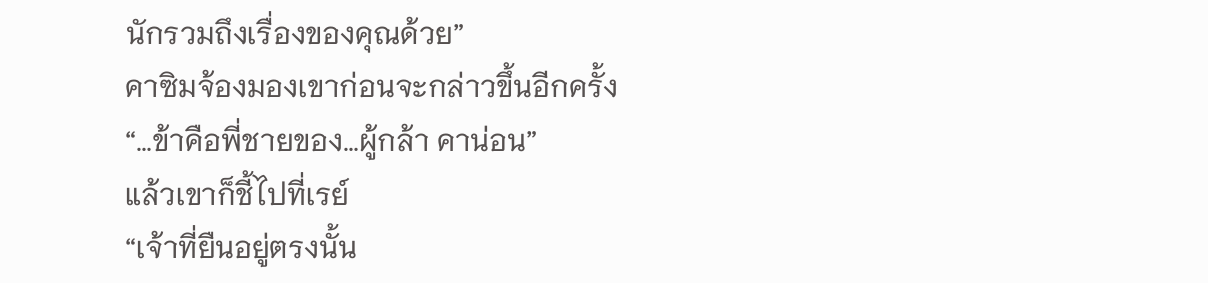นักรวมถึงเรื่องของคุณด้วย”
คาซิมจ้องมองเขาก่อนจะกล่าวขึ้นอีกครั้ง
“…ข้าคือพี่ชายของ…ผู้กล้า คาน่อน”
แล้วเขาก็ชี้ไปที่เรย์
“เจ้าที่ยืนอยู่ตรงนั้น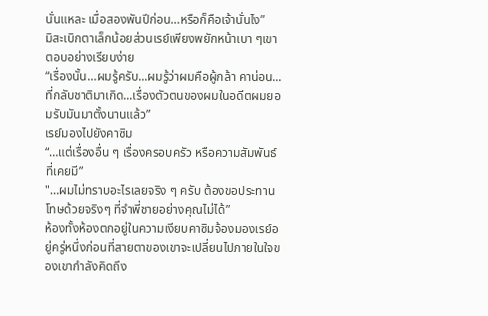นั่นแหละ เมื่อสองพันปีก่อน…หรือก็คือเจ้านั่นไง”
มิสะเบิกตาเล็กน้อยส่วนเรย์เพียงพยักหน้าเบา ๆเขาตอบอย่างเรียบง่าย
“เรื่องนั้น…ผมรู้ครับ...ผมรู้ว่าผมคือผู้กล้า คาน่อน...ที่กลับชาติมาเกิด...เรื่องตัวตนของผมในอดีตผมยอมรับมันมาตั้งนานแล้ว”
เรย์มองไปยังคาซิม
“…แต่เรื่องอื่น ๆ เรื่องครอบครัว หรือความสัมพันธ์ที่เคยมี”
"…ผมไม่ทราบอะไรเลยจริง ๆ ครับ ต้องขอประทานโทษด้วยจริงๆ ที่จำพี่ชายอย่างคุณไม่ได้”
ห้องทั้งห้องตกอยู่ในความเงียบคาซิมจ้องมองเรย์อยู่ครู่หนึ่งก่อนที่สายตาของเขาจะเปลี่ยนไปภายในใจของเขากำลังคิดถึง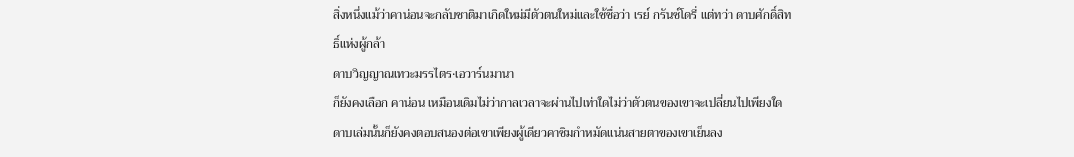สิ่งหนึ่งแม้ว่าคาน่อนจะกลับชาติมาเกิดใหม่มีตัวตนใหม่และใช้ชื่อว่า เรย์ กรันซ์โดรี่ แต่ทว่า ดาบศักดิ์สิทธิ์แห่งผู้กล้า
ดาบวิญญาณเทวะมรรไตร·เอวาร์นมานา
ก็ยังคงเลือก คาน่อน เหมือนเดิมไม่ว่ากาลเวลาจะผ่านไปเท่าใดไม่ว่าตัวตนของเขาจะเปลี่ยนไปเพียงใดดาบเล่มนั้นก็ยังคงตอบสนองต่อเขาเพียงผู้เดียวคาซิมกำหมัดแน่นสายตาของเขาเย็นลง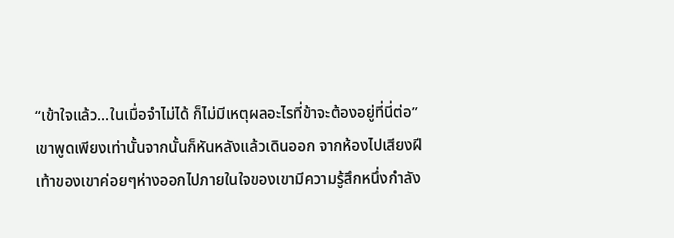“เข้าใจแล้ว...ในเมื่อจำไม่ได้ ก็ไม่มีเหตุผลอะไรที่ข้าจะต้องอยู่ที่นี่ต่อ”
เขาพูดเพียงเท่านั้นจากนั้นก็หันหลังแล้วเดินออก จากห้องไปเสียงฝีเท้าของเขาค่อยๆห่างออกไปภายในใจของเขามีความรู้สึกหนึ่งกำลัง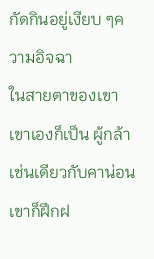กัดกินอยู่เงียบ ๆความอิจฉา
ในสายตาของเขาเขาเองก็เป็น ผู้กล้า เช่นเดียวกับคาน่อน เขาก็ฝึกฝ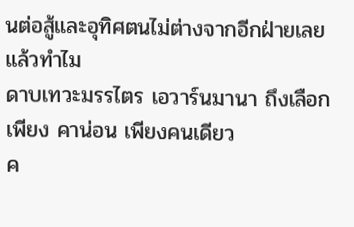นต่อสู้และอุทิศตนไม่ต่างจากอีกฝ่ายเลย แล้วทำไม
ดาบเทวะมรรไตร เอวาร์นมานา ถึงเลือกเพียง คาน่อน เพียงคนเดียว
ค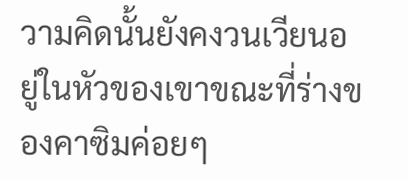วามคิดนั้นยังคงวนเวียนอยู่ในหัวของเขาขณะที่ร่างของคาซิมค่อยๆ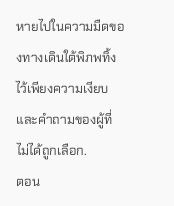หายไปในความมืดของทางเดินใต้พิภพทิ้งไว้เพียงความเงียบและคำถามของผู้ที่
ไม่ได้ถูกเลือก.
ตอน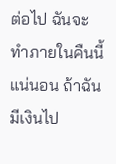ต่อไป ฉันจะทำภายในคืนนี้แน่นอน ถ้าฉันมีเงินไป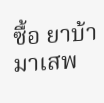ซื้อ ยาบ้า มาเสพ